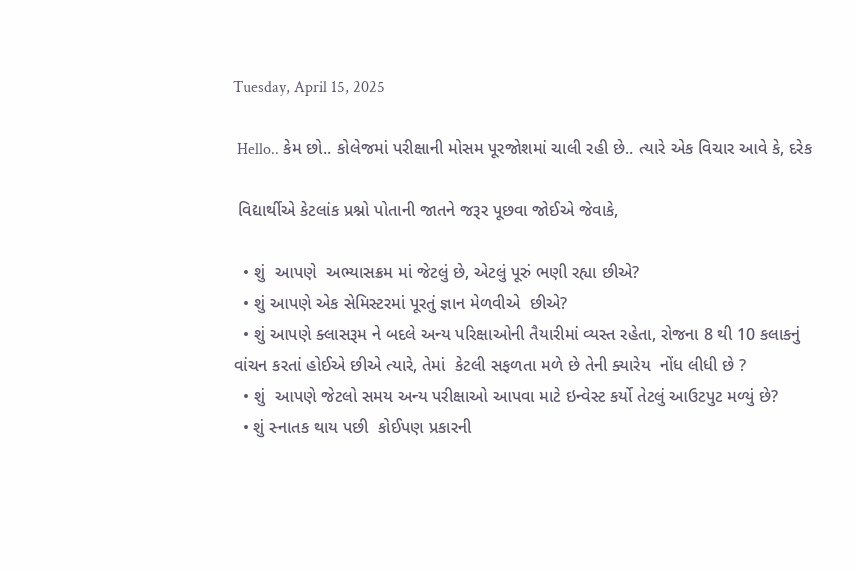Tuesday, April 15, 2025

 Hello.. કેમ છો.. કોલેજમાં પરીક્ષાની મોસમ પૂરજોશમાં ચાલી રહી છે.. ત્યારે એક વિચાર આવે કે, દરેક

 વિદ્યાર્થીએ કેટલાંક પ્રશ્નો પોતાની જાતને જરૂર પૂછવા જોઈએ જેવાકે,

  • શું  આપણે  અભ્યાસક્રમ માં જેટલું છે, એટલું પૂરું ભણી રહ્યા છીએ?
  • શું આપણે એક સેમિસ્ટરમાં પૂરતું જ્ઞાન મેળવીએ  છીએ?
  • શું આપણે ક્લાસરૂમ ને બદલે અન્ય પરિક્ષાઓની તૈયારીમાં વ્યસ્ત રહેતા, રોજના 8 થી 10 કલાકનું વાંચન કરતાં હોઈએ છીએ ત્યારે, તેમાં  કેટલી સફળતા મળે છે તેની ક્યારેય  નોંધ લીધી છે ?
  • શું  આપણે જેટલો સમય અન્ય પરીક્ષાઓ આપવા માટે ઇન્વેસ્ટ કર્યો તેટલું આઉટપુટ મળ્યું છે?
  • શું સ્નાતક થાય પછી  કોઈપણ પ્રકારની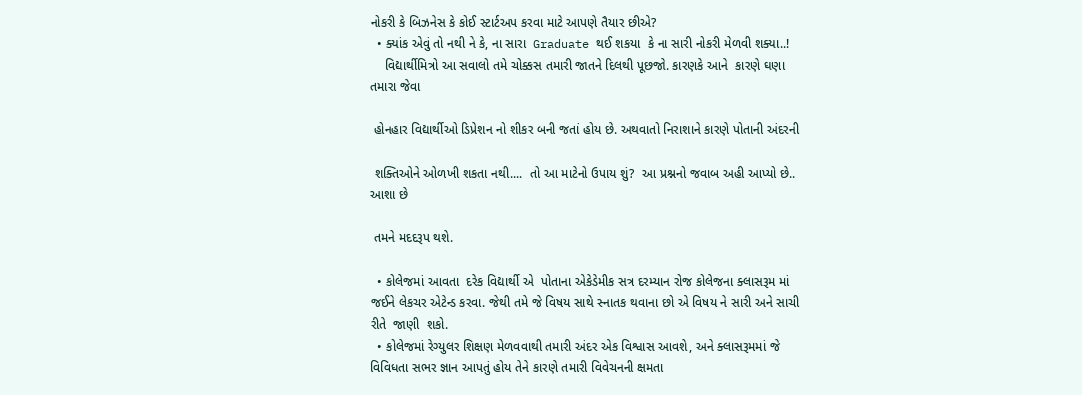નોકરી કે બિઝનેસ કે કોઈ સ્ટાર્ટઅપ કરવા માટે આપણે તૈયાર છીએ?
  • ક્યાંક એવું તો નથી ને કે, ના સારા  Graduate થઈ શકયા  કે ના સારી નોકરી મેળવી શક્યા..!
    વિદ્યાર્થીમિત્રો આ સવાલો તમે ચોક્કસ તમારી જાતને દિલથી પૂછજો. કારણકે આને  કારણે ઘણા તમારા જેવા

 હોનહાર વિદ્યાર્થીઓ ડિપ્રેશન નો શીકર બની જતાં હોય છે. અથવાતો નિરાશાને કારણે પોતાની અંદરની

 શક્તિઓને ઓળખી શકતા નથી....  તો આ માટેનો ઉપાય શું?  આ પ્રશ્નનો જવાબ અહી આપ્યો છે.. આશા છે

 તમને મદદરૂપ થશે.

  • કોલેજમાં આવતા  દરેક વિદ્યાર્થી એ  પોતાના એકેડેમીક સત્ર દરમ્યાન રોજ કોલેજના ક્લાસરૂમ માં જઈને લેકચર એટેન્ડ કરવા. જેથી તમે જે વિષય સાથે સ્નાતક થવાના છો એ વિષય ને સારી અને સાચી રીતે  જાણી  શકો.
  • કોલેજમાં રેગ્યુલર શિક્ષણ મેળવવાથી તમારી અંદર એક વિશ્વાસ આવશે, અને ક્લાસરૂમમાં જે વિવિધતા સભર જ્ઞાન આપતું હોય તેને કારણે તમારી વિવેચનની ક્ષમતા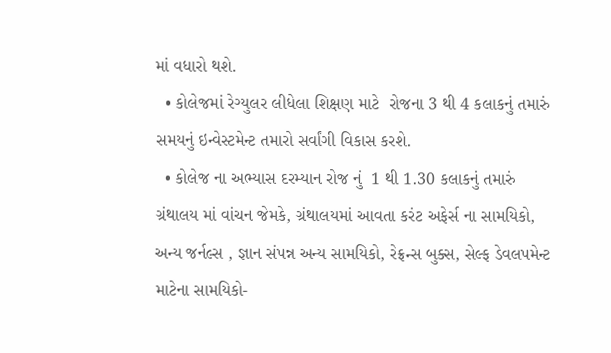માં વધારો થશે.
  • કોલેજમાં રેગ્યુલર લીધેલા શિક્ષણ માટે  રોજના 3 થી 4 કલાકનું તમારું સમયનું ઇન્વેસ્ટમેન્ટ તમારો સર્વાંગી વિકાસ કરશે.
  • કોલેજ ના અભ્યાસ દરમ્યાન રોજ નું  1 થી 1.30 કલાકનું તમારું ગ્રંથાલય માં વાંચન જેમકે, ગ્રંથાલયમાં આવતા કરંટ અફેર્સ ના સામયિકો, અન્ય જર્નલ્સ , જ્ઞાન સંપન્ન અન્ય સામયિકો, રેફ્રન્સ બુક્સ, સેલ્ફ ડેવલપમેન્ટ માટેના સામયિકો-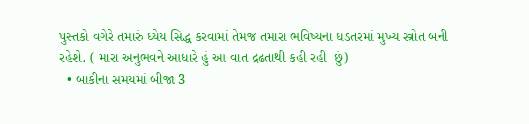પુસ્તકો વગેરે તમારું ધ્યેય સિદ્ધ કરવામાં તેમજ તમારા ભવિષ્યના ધડતરમાં મુખ્ય સ્ત્રોત બની રહેશે. ( મારા અનુભવને આધારે હું આ વાત દ્રઢતાથી કહી રહી  છું)
  • બાકીના સમયમાં બીજા 3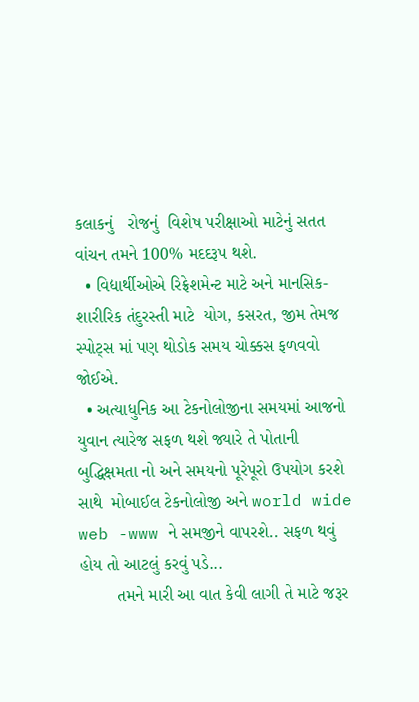કલાકનું   રોજનું  વિશેષ પરીક્ષાઓ માટેનું સતત વાંચન તમને 100% મદદરૂપ થશે.
  • વિદ્યાર્થીઓએ રિફ્રેશમેન્ટ માટે અને માનસિક- શારીરિક તંદુરસ્તી માટે  યોગ, કસરત, જીમ તેમજ સ્પોટ્સ માં પણ થોડોક સમય ચોક્કસ ફળવવો જોઈએ.
  • અત્યાધુનિક આ ટેકનોલોજીના સમયમાં આજનો યુવાન ત્યારેજ સફળ થશે જ્યારે તે પોતાની બુદ્ધિક્ષમતા નો અને સમયનો પૂરેપૂરો ઉપયોગ કરશે સાથે  મોબાઈલ ટેકનોલોજી અને world wide web -www ને સમજીને વાપરશે.. સફળ થવું હોય તો આટલું કરવું પડે...
        તમને મારી આ વાત કેવી લાગી તે માટે જરૂર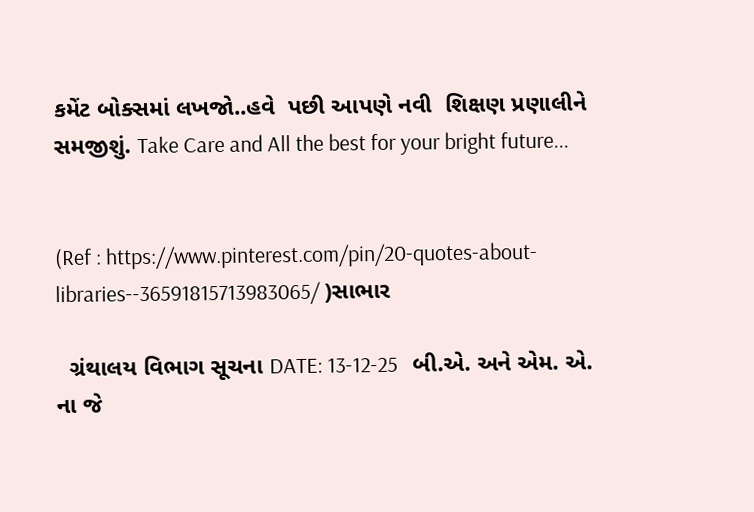કમેંટ બોક્સમાં લખજો..હવે  પછી આપણે નવી  શિક્ષણ પ્રણાલીને  સમજીશું. Take Care and All the best for your bright future...


(Ref : https://www.pinterest.com/pin/20-quotes-about-libraries--36591815713983065/ )સાભાર

  ગ્રંથાલય વિભાગ સૂચના DATE: 13-12-25   બી.એ. અને એમ. એ. ના જે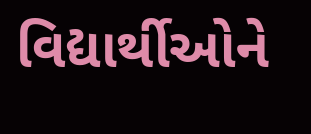વિદ્યાર્થીઓને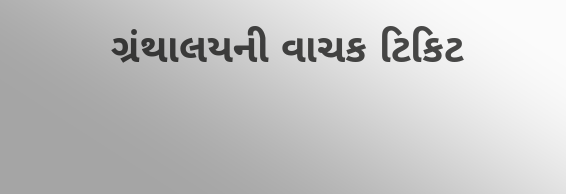ગ્રંથાલયની વાચક ટિકિટ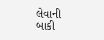લેવાની બાકી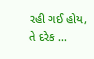રહી ગઈ હોય, તે દરેક ...